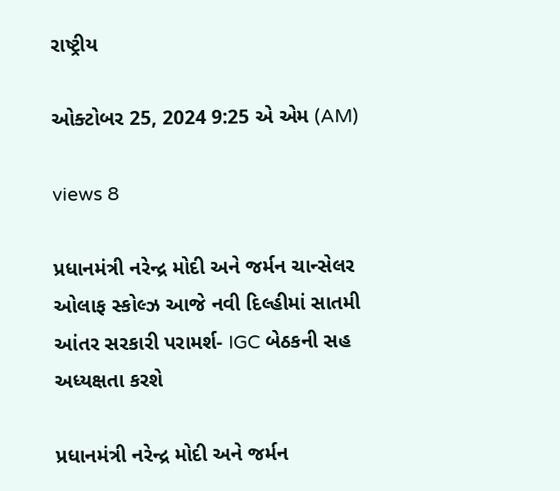રાષ્ટ્રીય

ઓક્ટોબર 25, 2024 9:25 એ એમ (AM)

views 8

પ્રધાનમંત્રી નરેન્દ્ર મોદી અને જર્મન ચાન્સેલર ઓલાફ સ્કોલ્ઝ આજે નવી દિલ્હીમાં સાતમી આંતર સરકારી પરામર્શ- IGC બેઠકની સહ અધ્યક્ષતા કરશે

પ્રધાનમંત્રી નરેન્દ્ર મોદી અને જર્મન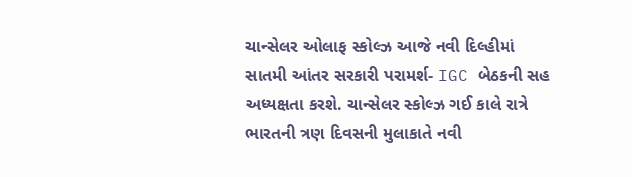ચાન્સેલર ઓલાફ સ્કોલ્ઝ આજે નવી દિલ્હીમાં સાતમી આંતર સરકારી પરામર્શ- IGC બેઠકની સહ અધ્યક્ષતા કરશે. ચાન્સેલર સ્કોલ્ઝ ગઈ કાલે રાત્રે ભારતની ત્રણ દિવસની મુલાકાતે નવી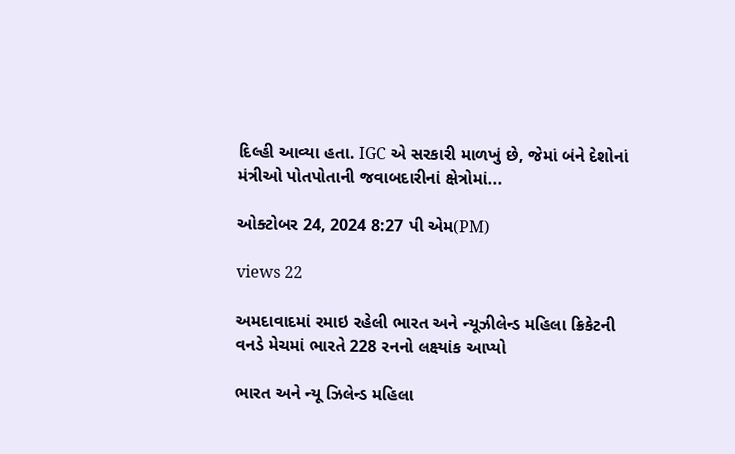દિલ્હી આવ્યા હતા. IGC એ સરકારી માળખું છે, જેમાં બંને દેશોનાં મંત્રીઓ પોતપોતાની જવાબદારીનાં ક્ષેત્રોમાં...

ઓક્ટોબર 24, 2024 8:27 પી એમ(PM)

views 22

અમદાવાદમાં રમાઇ રહેલી ભારત અને ન્યૂઝીલેન્ડ મહિલા ક્રિકેટની વનડે મેચમાં ભારતે 228 રનનો લક્ષ્યાંક આપ્યો

ભારત અને ન્યૂ ઝિલેન્ડ મહિલા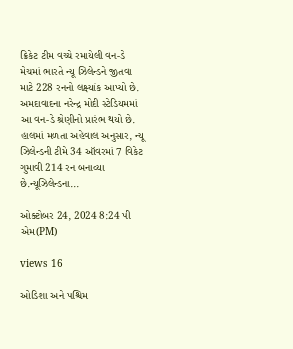ક્રિકેટ ટીમ વચ્ચે રમાયેલી વન-ડે મેચમાં ભારતે ન્યૂ ઝિલેન્ડને જીતવા માટે 228 રનનો લક્ષ્યાંક આપ્યો છે. અમદાવાદના નરેન્દ્ર મોદી સ્ટેડિયમમાં આ વન-ડે શ્રેણીનો પ્રારંભ થયો છે. હાલમાં મળતા અહેવાલ અનુસાર, ન્યૂ ઝિલેન્ડની ટીમે 34 ઑવરમાં 7 વિકેટ ગુમાવી 214 રન બનાવ્યા છે.ન્યૂઝિલેન્ડના...

ઓક્ટોબર 24, 2024 8:24 પી એમ(PM)

views 16

ઓડિશા અને પશ્ચિમ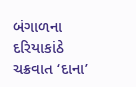બંગાળના દરિયાકાંઠે ચક્રવાત ‘દાના’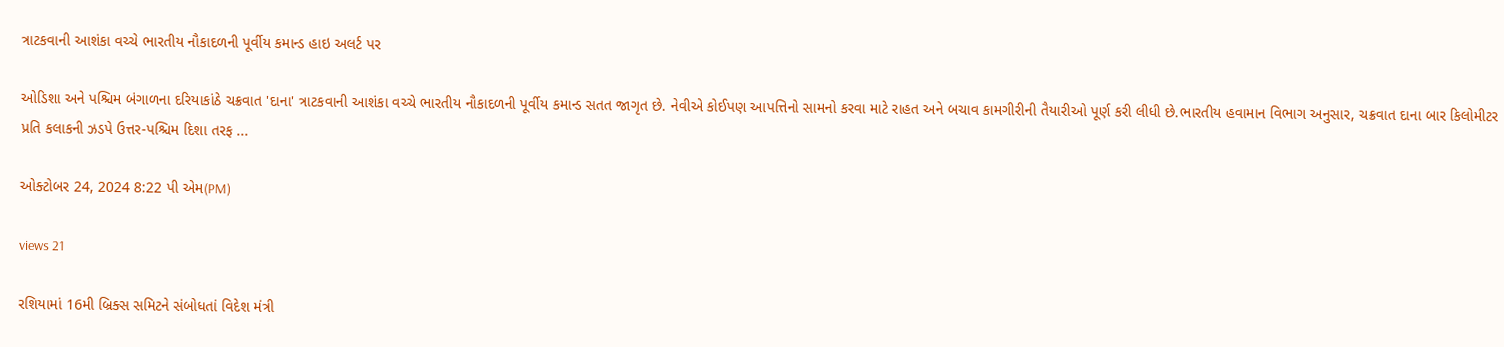ત્રાટકવાની આશંકા વચ્ચે ભારતીય નૌકાદળની પૂર્વીય કમાન્ડ હાઇ અલર્ટ પર

ઓડિશા અને પશ્ચિમ બંગાળના દરિયાકાંઠે ચક્રવાત 'દાના' ત્રાટકવાની આશંકા વચ્ચે ભારતીય નૌકાદળની પૂર્વીય કમાન્ડ સતત જાગૃત છે. નેવીએ કોઈપણ આપત્તિનો સામનો કરવા માટે રાહત અને બચાવ કામગીરીની તૈયારીઓ પૂર્ણ કરી લીધી છે.ભારતીય હવામાન વિભાગ અનુસાર, ચક્રવાત દાના બાર કિલોમીટર પ્રતિ કલાકની ઝડપે ઉત્તર-પશ્ચિમ દિશા તરફ ...

ઓક્ટોબર 24, 2024 8:22 પી એમ(PM)

views 21

રશિયામાં 16મી બ્રિક્સ સમિટને સંબોધતાં વિદેશ મંત્રી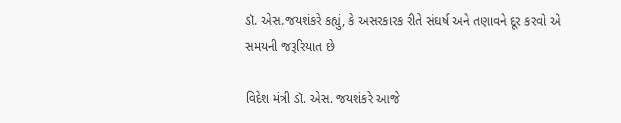ડૉ. એસ.જયશંકરે કહ્યું, કે અસરકારક રીતે સંઘર્ષ અને તણાવને દૂર કરવો એ સમયની જરૂરિયાત છે

વિદેશ મંત્રી ડૉ. એસ. જયશંકરે આજે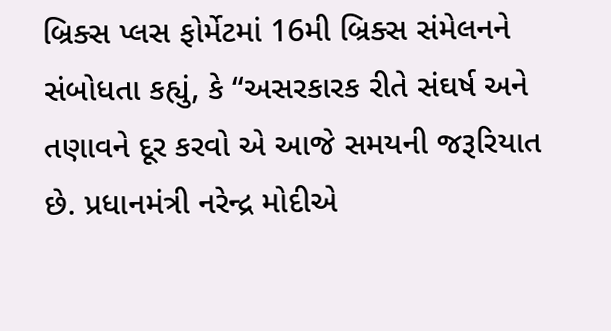બ્રિક્સ પ્લસ ફોર્મેટમાં 16મી બ્રિક્સ સંમેલનને સંબોધતા કહ્યું, કે “અસરકારક રીતે સંઘર્ષ અને તણાવને દૂર કરવો એ આજે સમયની જરૂરિયાત છે. પ્રધાનમંત્રી નરેન્દ્ર મોદીએ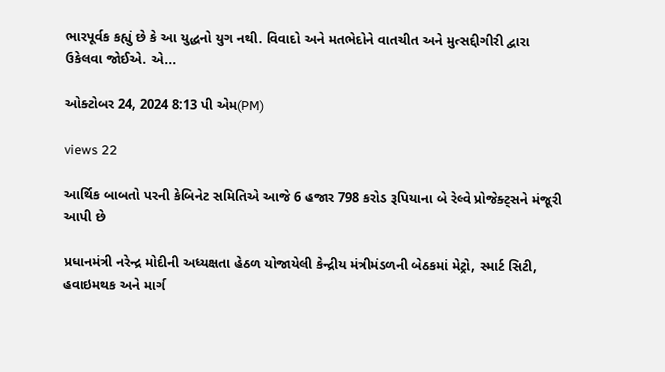ભારપૂર્વક કહ્યું છે કે આ યુદ્ધનો યુગ નથી. વિવાદો અને મતભેદોને વાતચીત અને મુત્સદ્દીગીરી દ્વારા ઉકેલવા જોઈએ. એ...

ઓક્ટોબર 24, 2024 8:13 પી એમ(PM)

views 22

આર્થિક બાબતો પરની કેબિનેટ સમિતિએ આજે 6 હજાર 798 કરોડ રૂપિયાના બે રેલ્વે પ્રોજેક્ટ્સને મંજૂરી આપી છે

પ્રધાનમંત્રી નરેન્દ્ર મોદીની અધ્યક્ષતા હેઠળ યોજાયેલી કેન્દ્રીય મંત્રીમંડળની બેઠકમાં મેટ્રો, સ્માર્ટ સિટી, હવાઇમથક અને માર્ગ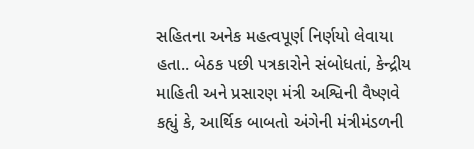સહિતના અનેક મહત્વપૂર્ણ નિર્ણયો લેવાયા હતા.. બેઠક પછી પત્રકારોને સંબોધતાં, કેન્દ્રીય માહિતી અને પ્રસારણ મંત્રી અશ્વિની વૈષ્ણવે કહ્યું કે, આર્થિક બાબતો અંગેની મંત્રીમંડળની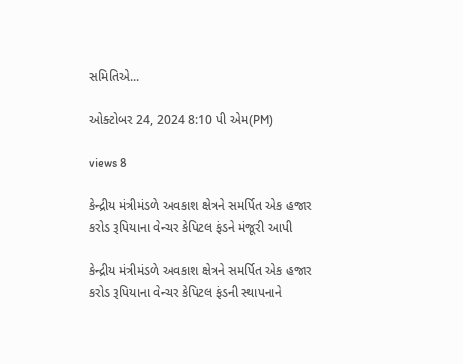સમિતિએ...

ઓક્ટોબર 24, 2024 8:10 પી એમ(PM)

views 8

કેન્દ્રીય મંત્રીમંડળે અવકાશ ક્ષેત્રને સમર્પિત એક હજાર કરોડ રૂપિયાના વેન્ચર કેપિટલ ફંડને મંજૂરી આપી

કેન્દ્રીય મંત્રીમંડળે અવકાશ ક્ષેત્રને સમર્પિત એક હજાર કરોડ રૂપિયાના વેન્ચર કેપિટલ ફંડની સ્થાપનાને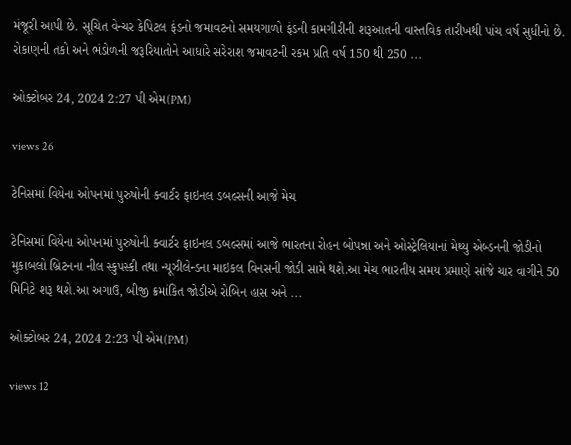મંજૂરી આપી છે. સૂચિત વેન્ચર કેપિટલ ફંડનો જમાવટનો સમયગાળો ફંડની કામગીરીની શરૂઆતની વાસ્તવિક તારીખથી પાંચ વર્ષ સુધીનો છે. રોકાણની તકો અને ભંડોળની જરૂરિયાતોને આધારે સરેરાશ જમાવટની રકમ પ્રતિ વર્ષ 150 થી 250 ...

ઓક્ટોબર 24, 2024 2:27 પી એમ(PM)

views 26

ટેનિસમાં વિયેના ઓપનમાં પુરુષોની ક્વાર્ટર ફાઇનલ ડબલ્સની આજે મેચ

ટેનિસમાં વિયેના ઓપનમાં પુરુષોની ક્વાર્ટર ફાઇનલ ડબલ્સમાં આજે ભારતના રોહન બોપન્ના અને ઓસ્ટ્રેલિયાનાં મેથ્યુ એબ્ડનની જોડીનો મુકાબલો બ્રિટનના નીલ સ્કુપસ્કી તથા ન્યૂઝીલેન્ડના માઇકલ વિનસની જોડી સામે થશે.આ મેચ ભારતીય સમય પ્રમાણે સાંજે ચાર વાગીને 50 મિનિટે શરૂ થશે.આ અગાઉ, બીજી ક્રમાંકિત જોડીએ રોબિન હાસ અને ...

ઓક્ટોબર 24, 2024 2:23 પી એમ(PM)

views 12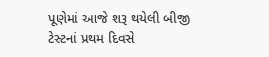પૂણેમાં આજે શરૂ થયેલી બીજી ટેસ્ટનાં પ્રથમ દિવસે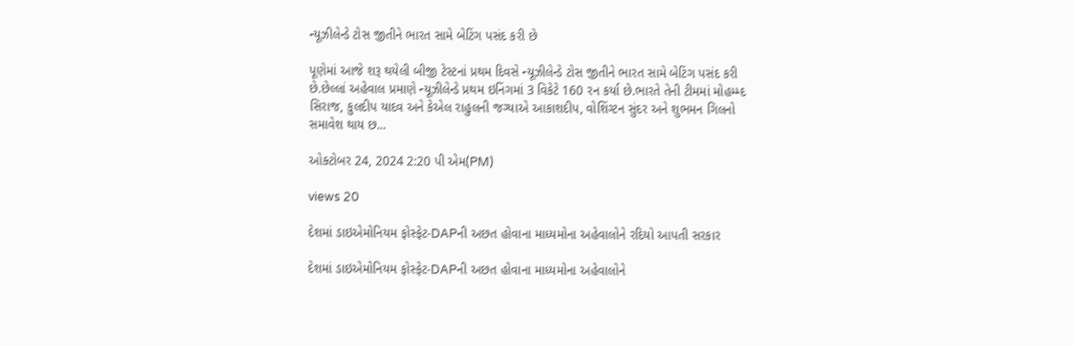ન્યૂઝીલેન્ડે ટોસ જીતીને ભારત સામે બેટિંગ પસંદ કરી છે

પૂણેમાં આજે શરૂ થયેલી બીજી ટેસ્ટનાં પ્રથમ દિવસે ન્યૂઝીલેન્ડે ટોસ જીતીને ભારત સામે બેટિંગ પસંદ કરી છે.છેલ્લાં અહેવાલ પ્રમાણે ન્યૂઝીલેન્ડે પ્રથમ ઇનિંગમાં 3 વિકેટે 160 રન કર્યા છે.ભારતે તેની ટીમમાં મોહમ્મ્દ સિરાજ, કુલદીપ યાદવ અને કેએલ રાહુલની જગ્યાએ આકાશદીપ, વોશિંગ્ટન સુંદર અને શુભમન ગિલનો સમાવેશ થાય છ...

ઓક્ટોબર 24, 2024 2:20 પી એમ(PM)

views 20

દેશમાં ડાઇએમોનિયમ ફોસ્ફેટ-DAPની અછત હોવાના માધ્યમોના અહેવાલોને રદિયો આપતી સરકાર

દેશમાં ડાઇએમોનિયમ ફોસ્ફેટ-DAPની અછત હોવાના માધ્યમોના અહેવાલોને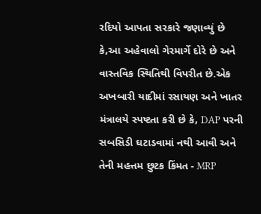રદિયો આપતા સરકારે જણાવ્યું છે કે,આ અહેવાલો ગેરમાર્ગે દોરે છે અને વાસ્તવિક સ્થિતિથી વિપરીત છે.એક અખબારી યાદીમાં રસાયણ અને ખાતર મંત્રાલયે સ્પષ્ટતા કરી છે કે, DAP પરની સબસિડી ઘટાડવામાં નથી આવી અને તેની મહત્તમ છુટક કિંમત - MRP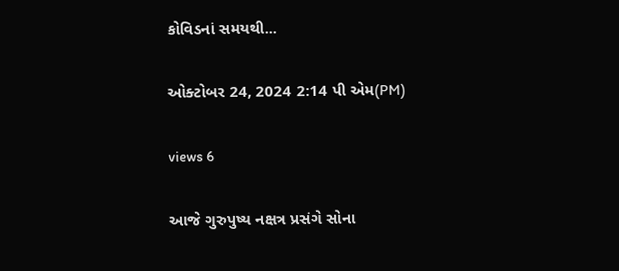કોવિડનાં સમયથી...

ઓક્ટોબર 24, 2024 2:14 પી એમ(PM)

views 6

આજે ગુરુપુષ્ય નક્ષત્ર પ્રસંગે સોના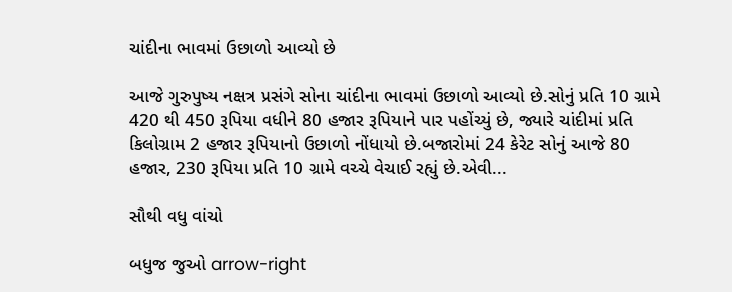ચાંદીના ભાવમાં ઉછાળો આવ્યો છે

આજે ગુરુપુષ્ય નક્ષત્ર પ્રસંગે સોના ચાંદીના ભાવમાં ઉછાળો આવ્યો છે.સોનું પ્રતિ 10 ગ્રામે 420 થી 450 રૂપિયા વધીને 80 હજાર રૂપિયાને પાર પહોંચ્યું છે, જ્યારે ચાંદીમાં પ્રતિ કિલોગ્રામ 2 હજાર રૂપિયાનો ઉછાળો નોંધાયો છે.બજારોમાં 24 કેરેટ સોનું આજે 80 હજાર, 230 રૂપિયા પ્રતિ 10 ગ્રામે વચ્ચે વેચાઈ રહ્યું છે.એવી...

સૌથી વધુ વાંચો

બધુજ જુઓ arrow-right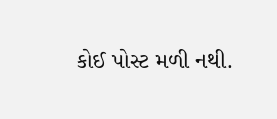કોઈ પોસ્ટ મળી નથી.